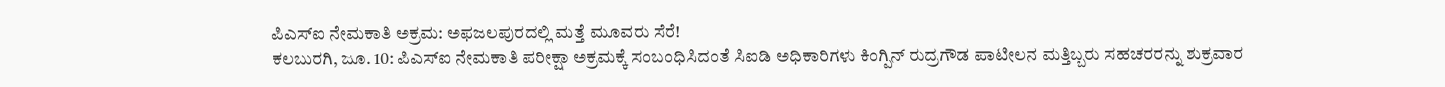ಪಿಎಸ್ಐ ನೇಮಕಾತಿ ಅಕ್ರಮ: ಅಫಜಲಪುರದಲ್ಲಿ ಮತ್ತೆ ಮೂವರು ಸೆರೆ!
ಕಲಬುರಗಿ, ಜೂ. 10: ಪಿಎಸ್ಐ ನೇಮಕಾತಿ ಪರೀಕ್ಷಾ ಅಕ್ರಮಕ್ಕೆ ಸಂಬಂಧಿಸಿದಂತೆ ಸಿಐಡಿ ಅಧಿಕಾರಿಗಳು ಕಿಂಗ್ಪಿನ್ ರುದ್ರಗೌಡ ಪಾಟೀಲನ ಮತ್ತಿಬ್ಬರು ಸಹಚರರನ್ನು ಶುಕ್ರವಾರ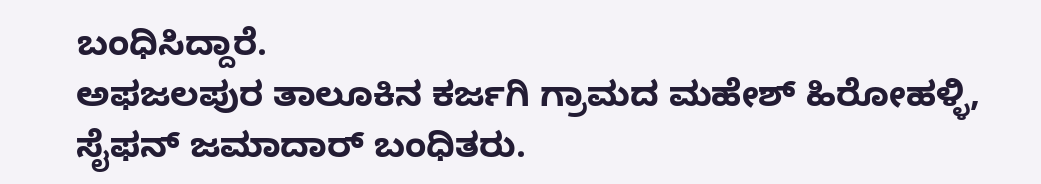ಬಂಧಿಸಿದ್ದಾರೆ.
ಅಫಜಲಪುರ ತಾಲೂಕಿನ ಕರ್ಜಗಿ ಗ್ರಾಮದ ಮಹೇಶ್ ಹಿರೋಹಳ್ಳಿ, ಸೈಫನ್ ಜಮಾದಾರ್ ಬಂಧಿತರು.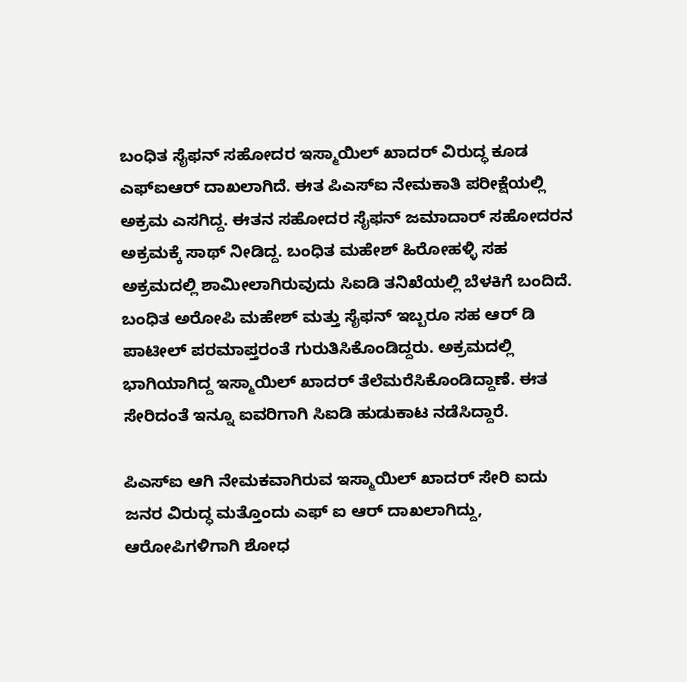ಬಂಧಿತ ಸೈಫನ್ ಸಹೋದರ ಇಸ್ಮಾಯಿಲ್ ಖಾದರ್ ವಿರುದ್ಧ ಕೂಡ ಎಫ್ಐಆರ್ ದಾಖಲಾಗಿದೆ. ಈತ ಪಿಎಸ್ಐ ನೇಮಕಾತಿ ಪರೀಕ್ಷೆಯಲ್ಲಿ ಅಕ್ರಮ ಎಸಗಿದ್ದ. ಈತನ ಸಹೋದರ ಸೈಫನ್ ಜಮಾದಾರ್ ಸಹೋದರನ ಅಕ್ರಮಕ್ಕೆ ಸಾಥ್ ನೀಡಿದ್ದ. ಬಂಧಿತ ಮಹೇಶ್ ಹಿರೋಹಳ್ಳಿ ಸಹ ಅಕ್ರಮದಲ್ಲಿ ಶಾಮೀಲಾಗಿರುವುದು ಸಿಐಡಿ ತನಿಖೆಯಲ್ಲಿ ಬೆಳಕಿಗೆ ಬಂದಿದೆ.
ಬಂಧಿತ ಅರೋಪಿ ಮಹೇಶ್ ಮತ್ತು ಸೈಫನ್ ಇಬ್ಬರೂ ಸಹ ಆರ್ ಡಿ ಪಾಟೀಲ್ ಪರಮಾಪ್ತರಂತೆ ಗುರುತಿಸಿಕೊಂಡಿದ್ದರು. ಅಕ್ರಮದಲ್ಲಿ ಭಾಗಿಯಾಗಿದ್ದ ಇಸ್ಮಾಯಿಲ್ ಖಾದರ್ ತೆಲೆಮರೆಸಿಕೊಂಡಿದ್ದಾಣೆ. ಈತ ಸೇರಿದಂತೆ ಇನ್ನೂ ಐವರಿಗಾಗಿ ಸಿಐಡಿ ಹುಡುಕಾಟ ನಡೆಸಿದ್ದಾರೆ.

ಪಿಎಸ್ಐ ಆಗಿ ನೇಮಕವಾಗಿರುವ ಇಸ್ಮಾಯಿಲ್ ಖಾದರ್ ಸೇರಿ ಐದು ಜನರ ವಿರುದ್ಧ ಮತ್ತೊಂದು ಎಫ್ ಐ ಆರ್ ದಾಖಲಾಗಿದ್ದು, ಆರೋಪಿಗಳಿಗಾಗಿ ಶೋಧ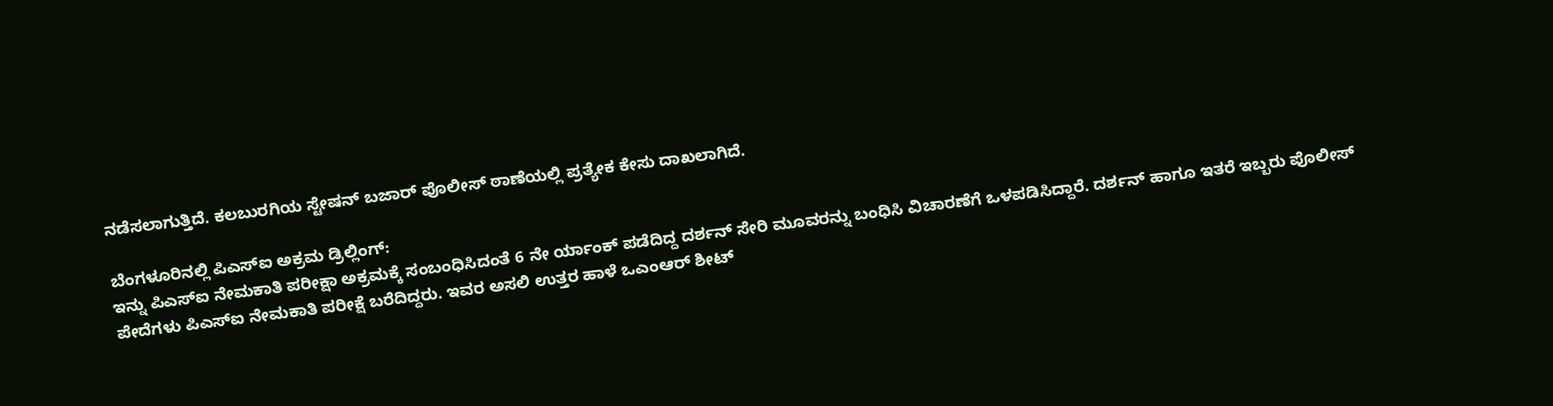ನಡೆಸಲಾಗುತ್ತಿದೆ. ಕಲಬುರಗಿಯ ಸ್ಟೇಷನ್ ಬಜಾರ್ ಪೊಲೀಸ್ ಠಾಣೆಯಲ್ಲಿ ಪ್ರತ್ಯೇಕ ಕೇಸು ದಾಖಲಾಗಿದೆ.

ಬೆಂಗಳೂರಿನಲ್ಲಿ ಪಿಎಸ್ಐ ಅಕ್ರಮ ಡ್ರಿಲ್ಲಿಂಗ್:
ಇನ್ನು ಪಿಎಸ್ಐ ನೇಮಕಾತಿ ಪರೀಕ್ಷಾ ಅಕ್ರಮಕ್ಕೆ ಸಂಬಂಧಿಸಿದಂತೆ 6 ನೇ ರ್ಯಾಂಕ್ ಪಡೆದಿದ್ದ ದರ್ಶನ್ ಸೇರಿ ಮೂವರನ್ನು ಬಂಧಿಸಿ ವಿಚಾರಣೆಗೆ ಒಳಪಡಿಸಿದ್ದಾರೆ. ದರ್ಶನ್ ಹಾಗೂ ಇತರೆ ಇಬ್ಬರು ಪೊಲೀಸ್ ಪೇದೆಗಳು ಪಿಎಸ್ಐ ನೇಮಕಾತಿ ಪರೀಕ್ಷೆ ಬರೆದಿದ್ದರು. ಇವರ ಅಸಲಿ ಉತ್ತರ ಹಾಳೆ ಒಎಂಆರ್ ಶೀಟ್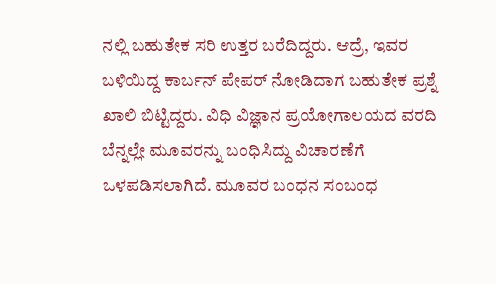ನಲ್ಲಿ ಬಹುತೇಕ ಸರಿ ಉತ್ತರ ಬರೆದಿದ್ದರು. ಆದ್ರೆ, ಇವರ ಬಳಿಯಿದ್ದ ಕಾರ್ಬನ್ ಪೇಪರ್ ನೋಡಿದಾಗ ಬಹುತೇಕ ಪ್ರಶ್ನೆ ಖಾಲಿ ಬಿಟ್ಟಿದ್ದರು. ವಿಧಿ ವಿಜ್ಞಾನ ಪ್ರಯೋಗಾಲಯದ ವರದಿ ಬೆನ್ನಲ್ಲೇ ಮೂವರನ್ನು ಬಂಧಿಸಿದ್ದು ವಿಚಾರಣೆಗೆ ಒಳಪಡಿಸಲಾಗಿದೆ. ಮೂವರ ಬಂಧನ ಸಂಬಂಧ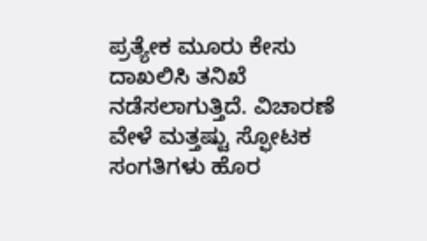ಪ್ರತ್ಯೇಕ ಮೂರು ಕೇಸು ದಾಖಲಿಸಿ ತನಿಖೆ ನಡೆಸಲಾಗುತ್ತಿದೆ. ವಿಚಾರಣೆ ವೇಳೆ ಮತ್ತಷ್ಟು ಸ್ಫೋಟಕ ಸಂಗತಿಗಳು ಹೊರ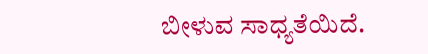ಬೀಳುವ ಸಾಧ್ಯತೆಯಿದೆ.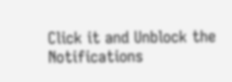Click it and Unblock the Notifications